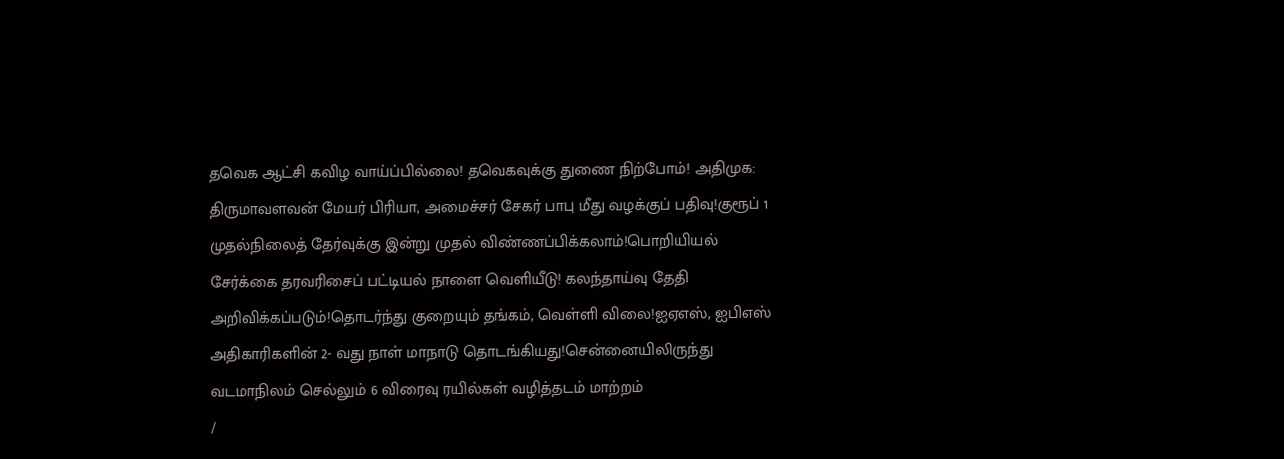தவெக ஆட்சி கவிழ வாய்ப்பில்லை! தவெகவுக்கு துணை நிற்போம்! அதிமுக: திருமாவளவன் மேயர் பிரியா, அமைச்சர் சேகர் பாபு மீது வழக்குப் பதிவு!குரூப் 1 முதல்நிலைத் தேர்வுக்கு இன்று முதல் விண்ணப்பிக்கலாம்!பொறியியல் சேர்க்கை தரவரிசைப் பட்டியல் நாளை வெளியீடு! கலந்தாய்வு தேதி அறிவிக்கப்படும்!தொடர்ந்து குறையும் தங்கம், வெள்ளி விலை!ஐஏஎஸ், ஐபிஎஸ் அதிகாரிகளின் 2- வது நாள் மாநாடு தொடங்கியது!சென்னையிலிருந்து வடமாநிலம் செல்லும் 6 விரைவு ரயில்கள் வழித்தடம் மாற்றம்
/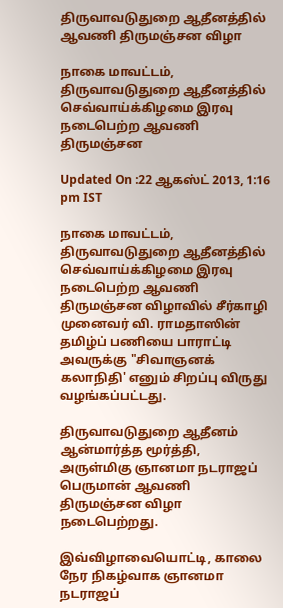திருவாவடுதுறை ஆதீனத்தில் ஆவணி திருமஞ்சன விழா

நாகை மாவட்டம்,  திருவாவடுதுறை ஆதீனத்தில் செவ்வாய்க்கிழமை இரவு நடைபெற்ற ஆவணி திருமஞ்சன

Updated On :22 ஆகஸ்ட் 2013, 1:16 pm IST

நாகை மாவட்டம்,  திருவாவடுதுறை ஆதீனத்தில் செவ்வாய்க்கிழமை இரவு நடைபெற்ற ஆவணி திருமஞ்சன விழாவில் சீர்காழி முனைவர் வி. ராமதாஸின் தமிழ்ப் பணியை பாராட்டி அவருக்கு "சிவாஞனக் கலாநிதி' எனும் சிறப்பு விருது வழங்கப்பட்டது.

திருவாவடுதுறை ஆதீனம் ஆன்மார்த்த மூர்த்தி, அருள்மிகு ஞானமா நடராஜப்  பெருமான் ஆவணி திருமஞ்சன விழா நடைபெற்றது.

இவ்விழாவையொட்டி, காலை நேர நிகழ்வாக ஞானமா நடராஜப்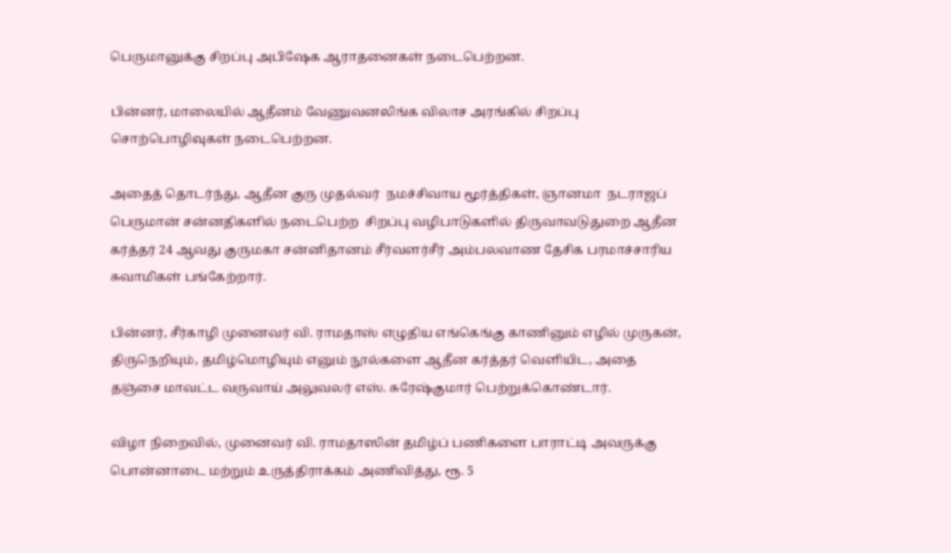பெருமானுக்கு சிறப்பு அபிஷேக ஆராதனைகள் நடைபெற்றன.

பின்னர், மாலையில் ஆதீனம் வேணுவனலிங்க விலாச அரங்கில் சிறப்பு  சொற்பொழிவுகள் நடைபெற்றன.

அதைத் தொடர்ந்து, ஆதீன குரு முதல்வர்  நமச்சிவாய மூர்த்திகள், ஞானமா  நடராஜப் பெருமான் சன்னதிகளில் நடைபெற்ற  சிறப்பு வழிபாடுகளில் திருவாவடுதுறை ஆதீன கர்த்தர் 24 ஆவது குருமகா சன்னிதானம் சீர்வளர்சீர் அம்பலவாண தேசிக பரமாச்சாரிய சுவாமிகள் பங்கேற்றார்.

பின்னர், சீர்காழி முனைவர் வி. ராமதாஸ் எழுதிய எங்கெங்கு காணினும் எழில் முருகன், திருநெறியும், தமிழ்மொழியும் எனும் நூல்களை ஆதீன கர்த்தர் வெளியிட, அதை தஞ்சை மாவட்ட வருவாய் அலுவலர் எஸ். சுரேஷ்குமார் பெற்றுக்கொண்டார்.

விழா நிறைவில், முனைவர் வி. ராமதாஸின் தமிழ்ப் பணிகளை பாராட்டி அவருக்கு பொன்னாடை மற்றும் உருத்திராக்கம் அணிவித்து, ரூ. 5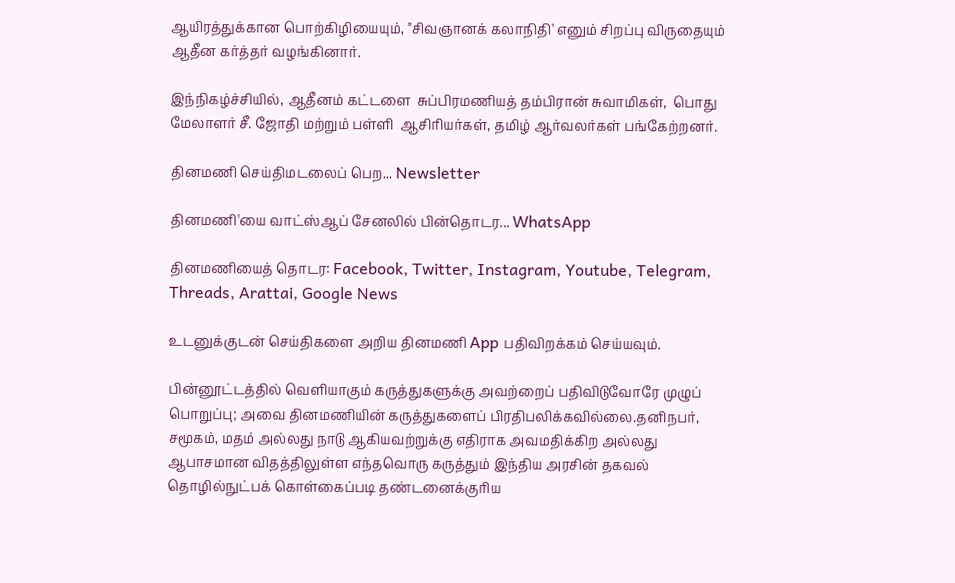ஆயிரத்துக்கான பொற்கிழியையும், "சிவஞானக் கலாநிதி' எனும் சிறப்பு விருதையும் ஆதீன கர்த்தர் வழங்கினார்.

இந்நிகழ்ச்சியில், ஆதீனம் கட்டளை  சுப்பிரமணியத் தம்பிரான் சுவாமிகள்,  பொது மேலாளர் சீ. ஜோதி மற்றும் பள்ளி  ஆசிரியர்கள், தமிழ் ஆர்வலர்கள் பங்கேற்றனர்.

தினமணி செய்திமடலைப் பெற... Newsletter

தினமணி'யை வாட்ஸ்ஆப் சேனலில் பின்தொடர... WhatsApp

தினமணியைத் தொடர: Facebook, Twitter, Instagram, Youtube, Telegram, Threads, Arattai, Google News

உடனுக்குடன் செய்திகளை அறிய தினமணி App பதிவிறக்கம் செய்யவும்.

பின்னூட்டத்தில் வெளியாகும் கருத்துகளுக்கு அவற்றைப் பதிவிடுவோரே முழுப் பொறுப்பு; அவை தினமணியின் கருத்துகளைப் பிரதிபலிக்கவில்லை.தனிநபர், சமூகம், மதம் அல்லது நாடு ஆகியவற்றுக்கு எதிராக அவமதிக்கிற அல்லது ஆபாசமான விதத்திலுள்ள எந்தவொரு கருத்தும் இந்திய அரசின் தகவல் தொழில்நுட்பக் கொள்கைப்படி தண்டனைக்குரிய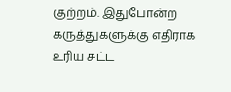குற்றம். இதுபோன்ற கருத்துகளுக்கு எதிராக உரிய சட்ட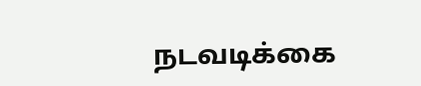நடவடிக்கை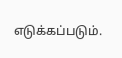எடுக்கப்படும்.